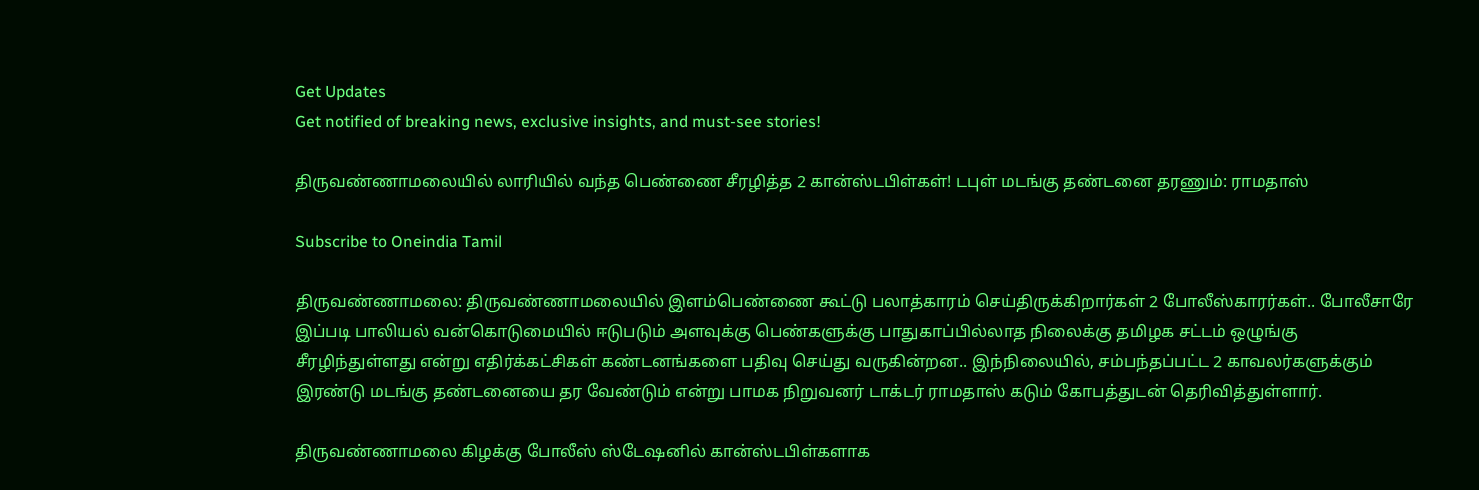Get Updates
Get notified of breaking news, exclusive insights, and must-see stories!

திருவண்ணாமலையில் லாரியில் வந்த பெண்ணை சீரழித்த 2 கான்ஸ்டபிள்கள்! டபுள் மடங்கு தண்டனை தரணும்: ராமதாஸ்

Subscribe to Oneindia Tamil

திருவண்ணாமலை: திருவண்ணாமலையில் இளம்பெண்ணை கூட்டு பலாத்காரம் செய்திருக்கிறார்கள் 2 போலீஸ்காரர்கள்.. போலீசாரே இப்படி பாலியல் வன்கொடுமையில் ஈடுபடும் அளவுக்கு பெண்களுக்கு பாதுகாப்பில்லாத நிலைக்கு தமிழக சட்டம் ஒழுங்கு சீரழிந்துள்ளது என்று எதிர்க்கட்சிகள் கண்டனங்களை பதிவு செய்து வருகின்றன.. இந்நிலையில், சம்பந்தப்பட்ட 2 காவலர்களுக்கும் இரண்டு மடங்கு தண்டனையை தர வேண்டும் என்று பாமக நிறுவனர் டாக்டர் ராமதாஸ் கடும் கோபத்துடன் தெரிவித்துள்ளார்.

திருவண்ணாமலை கிழக்கு போலீஸ் ஸ்டேஷனில் கான்ஸ்டபிள்களாக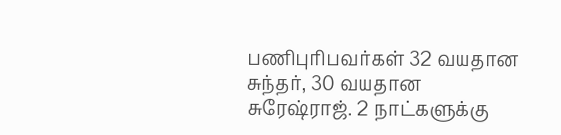பணிபுரிபவர்கள் 32 வயதான சுந்தர், 30 வயதான சுரேஷ்ராஜ். 2 நாட்களுக்கு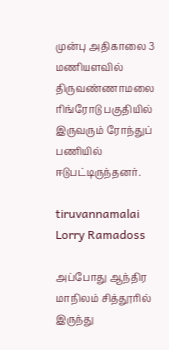முன்பு அதிகாலை 3 மணியளவில் திருவண்ணாமலை ரிங்ரோடு பகுதியில் இருவரும் ரோந்துப் பணியில் ஈடுபட்டிருந்தனர்.

tiruvannamalai Lorry Ramadoss

அப்போது ஆந்திர மாநிலம் சித்தூரில் இருந்து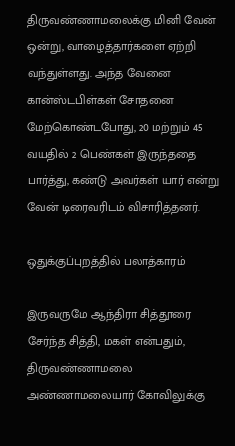திருவண்ணாமலைக்கு மினி வேன் ஒன்று, வாழைத்தார்களை ஏற்றி வந்துள்ளது. அந்த வேனை கான்ஸ்டபிள்கள் சோதனை மேற்கொண்டபோது, 20 மற்றும் 45 வயதில் 2 பெண்கள் இருந்ததை பார்த்து, கண்டு அவர்கள் யார் என்று வேன் டிரைவரிடம் விசாரித்தனர்.

ஒதுக்குப்புறத்தில் பலாத்காரம்

இருவருமே ஆந்திரா சித்தூரை சேர்ந்த சித்தி, மகள் என்பதும், திருவண்ணாமலை அண்ணாமலையார் கோவிலுக்கு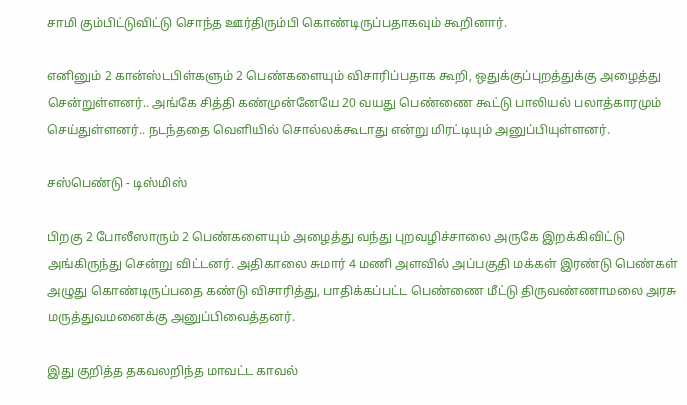சாமி கும்பிட்டுவிட்டு சொந்த ஊர்திரும்பி கொண்டிருப்பதாகவும் கூறினார்.

எனினும் 2 கான்ஸ்டபிள்களும் 2 பெண்களையும் விசாரிப்பதாக கூறி, ஒதுக்குப்புறத்துக்கு அழைத்து சென்றுள்ளனர்.. அங்கே சித்தி கண்முன்னேயே 20 வயது பெண்ணை கூட்டு பாலியல் பலாத்காரமும் செய்துள்ளனர்.. நடந்ததை வெளியில் சொல்லக்கூடாது என்று மிரட்டியும் அனுப்பியுள்ளனர்.

சஸ்பெண்டு - டிஸ்மிஸ்

பிறகு 2 போலீஸாரும் 2 பெண்களையும் அழைத்து வந்து புறவழிச்சாலை அருகே இறக்கிவிட்டு அங்கிருந்து சென்று விட்டனர். அதிகாலை சுமார் 4 மணி அளவில் அப்பகுதி மக்கள் இரண்டு பெண்கள் அழுது கொண்டிருப்பதை கண்டு விசாரித்து, பாதிக்கப்பட்ட பெண்ணை மீட்டு திருவண்ணாமலை அரசு மருத்துவமனைக்கு அனுப்பிவைத்தனர்.

இது குறித்த தகவலறிந்த மாவட்ட காவல்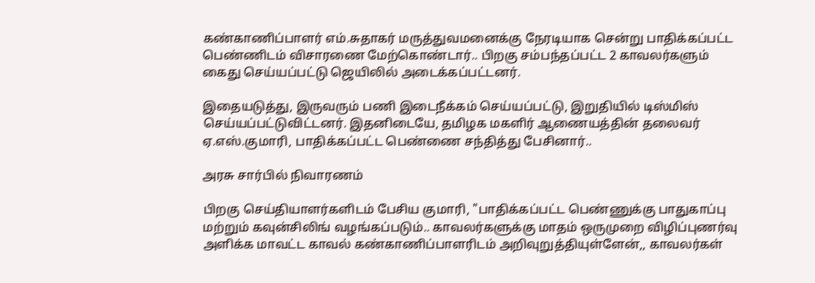கண்காணிப்பாளர் எம்.சுதாகர் மருத்துவமனைக்கு நேரடியாக சென்று பாதிக்கப்பட்ட பெண்ணிடம் விசாரணை மேற்கொண்டார்.. பிறகு சம்பந்தப்பட்ட 2 காவலர்களும் கைது செய்யப்பட்டு ஜெயிலில் அடைக்கப்பட்டனர்.

இதையடுத்து, இருவரும் பணி இடைநீக்கம் செய்யப்பட்டு, இறுதியில் டிஸ்மிஸ் செய்யப்பட்டுவிட்டனர். இதனிடையே, தமிழக மகளிர் ஆணையத்தின் தலைவர் ஏ.எஸ்.குமாரி, பாதிக்கப்பட்ட பெண்ணை சந்தித்து பேசினார்..

அரசு சார்பில் நிவாரணம்

பிறகு செய்தியாளர்களிடம் பேசிய குமாரி, "பாதிக்கப்பட்ட பெண்ணுக்கு பாதுகாப்பு மற்றும் கவுன்சிலிங் வழங்கப்படும்.. காவலர்களுக்கு மாதம் ஒருமுறை விழிப்புணர்வு அளிக்க மாவட்ட காவல் கண்காணிப்பாளரிடம் அறிவுறுத்தியுள்ளேன்,, காவலர்கள்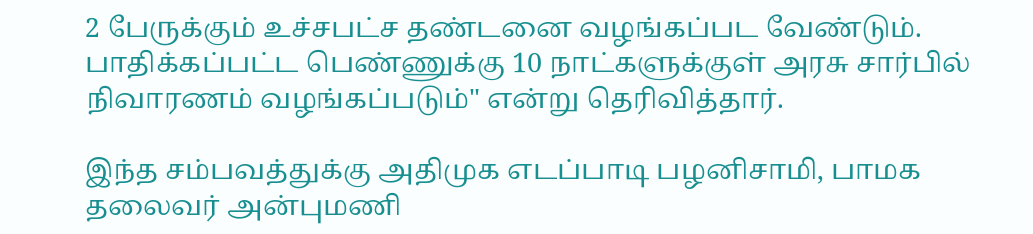2 பேருக்கும் உச்சபட்ச தண்டனை வழங்கப்பட வேண்டும். பாதிக்கப்பட்ட பெண்ணுக்கு 10 நாட்களுக்குள் அரசு சார்பில் நிவாரணம் வழங்கப்படும்" என்று தெரிவித்தார்.

இந்த சம்பவத்துக்கு அதிமுக எடப்பாடி பழனிசாமி, பாமக தலைவர் அன்புமணி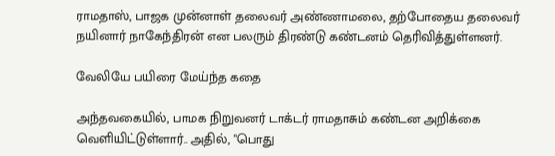ராமதாஸ், பாஜக முன்னாள் தலைவர் அண்ணாமலை, தற்போதைய தலைவர் நயினார் நாகேந்திரன் என பலரும் திரண்டு கண்டனம் தெரிவித்துள்ளனர்.

வேலியே பயிரை மேய்ந்த கதை

அந்தவகையில், பாமக நிறுவனர் டாக்டர் ராமதாசும் கண்டன அறிக்கை வெளியிட்டுள்ளார்.. அதில், "பொது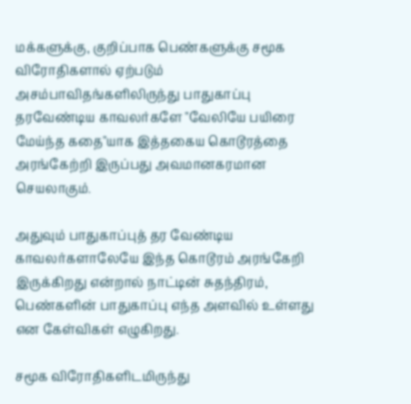மக்களுக்கு, குறிப்பாக பெண்களுக்கு சமூக விரோதிகளால் ஏற்படும் அசம்பாவிதங்களிலிருந்து பாதுகாப்பு தரவேண்டிய காவலர்களே "வேலியே பயிரை மேய்ந்த கதை"யாக இத்தகைய கொடூரத்தை அரங்கேற்றி இருப்பது அவமானகரமான செயலாகும்.

அதுவும் பாதுகாப்புத் தர வேண்டிய காவலர்களாலேயே இந்த கொடூரம் அரங்கேறி இருக்கிறது என்றால் நாட்டின் சுதந்திரம், பெண்களின் பாதுகாப்பு எந்த அளவில் உள்ளது என கேள்விகள் எழுகிறது.

சமூக விரோதிகளிடமிருந்து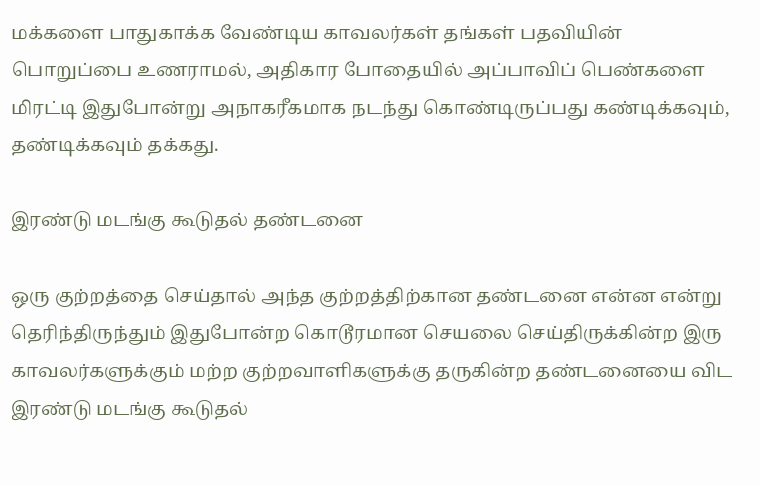மக்களை பாதுகாக்க வேண்டிய காவலர்கள் தங்கள் பதவியின் பொறுப்பை உணராமல், அதிகார போதையில் அப்பாவிப் பெண்களை மிரட்டி இதுபோன்று அநாகரீகமாக நடந்து கொண்டிருப்பது கண்டிக்கவும், தண்டிக்கவும் தக்கது.

இரண்டு மடங்கு கூடுதல் தண்டனை

ஒரு குற்றத்தை செய்தால் அந்த குற்றத்திற்கான தண்டனை என்ன என்று தெரிந்திருந்தும் இதுபோன்ற கொடூரமான செயலை செய்திருக்கின்ற இரு காவலர்களுக்கும் மற்ற குற்றவாளிகளுக்கு தருகின்ற தண்டனையை விட இரண்டு மடங்கு கூடுதல்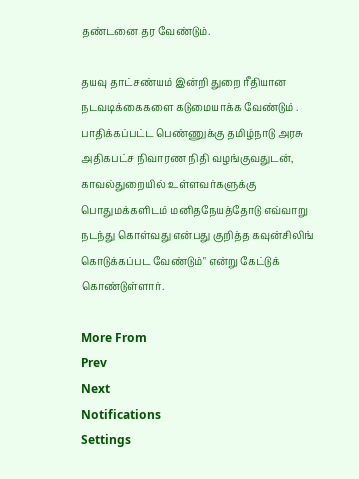தண்டனை தர வேண்டும்.

தயவு தாட்சண்யம் இன்றி துறை ரீதியான நடவடிக்கைகளை கடுமையாக்க வேண்டும் . பாதிக்கப்பட்ட பெண்ணுக்கு தமிழ்நாடு அரசு அதிகபட்ச நிவாரண நிதி வழங்குவதுடன், காவல்துறையில் உள்ளவர்களுக்கு பொதுமக்களிடம் மனிதநேயத்தோடு எவ்வாறு நடந்து கொள்வது என்பது குறித்த கவுன்சிலிங் கொடுக்கப்பட வேண்டும்" என்று கேட்டுக் கொண்டுள்ளார்.

More From
Prev
Next
Notifications
Settings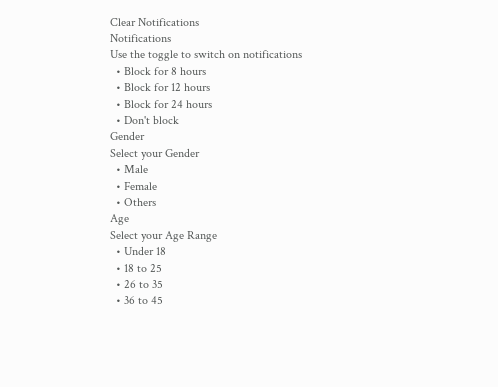Clear Notifications
Notifications
Use the toggle to switch on notifications
  • Block for 8 hours
  • Block for 12 hours
  • Block for 24 hours
  • Don't block
Gender
Select your Gender
  • Male
  • Female
  • Others
Age
Select your Age Range
  • Under 18
  • 18 to 25
  • 26 to 35
  • 36 to 45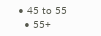• 45 to 55
  • 55+